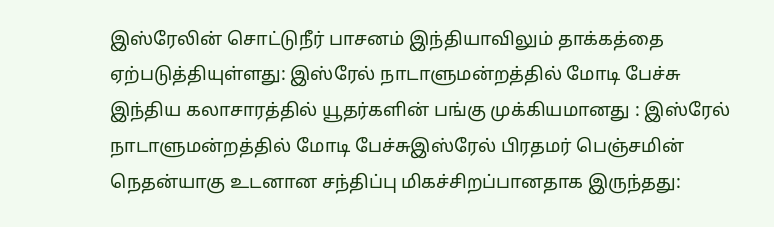இஸ்ரேலின் சொட்டுநீர் பாசனம் இந்தியாவிலும் தாக்கத்தை ஏற்படுத்தியுள்ளது: இஸ்ரேல் நாடாளுமன்றத்தில் மோடி பேச்சு இந்திய கலாசாரத்தில் யூதர்களின் பங்கு முக்கியமானது : இஸ்ரேல் நாடாளுமன்றத்தில் மோடி பேச்சுஇஸ்ரேல் பிரதமர் பெஞ்சமின் நெதன்யாகு உடனான சந்திப்பு மிகச்சிறப்பானதாக இருந்தது: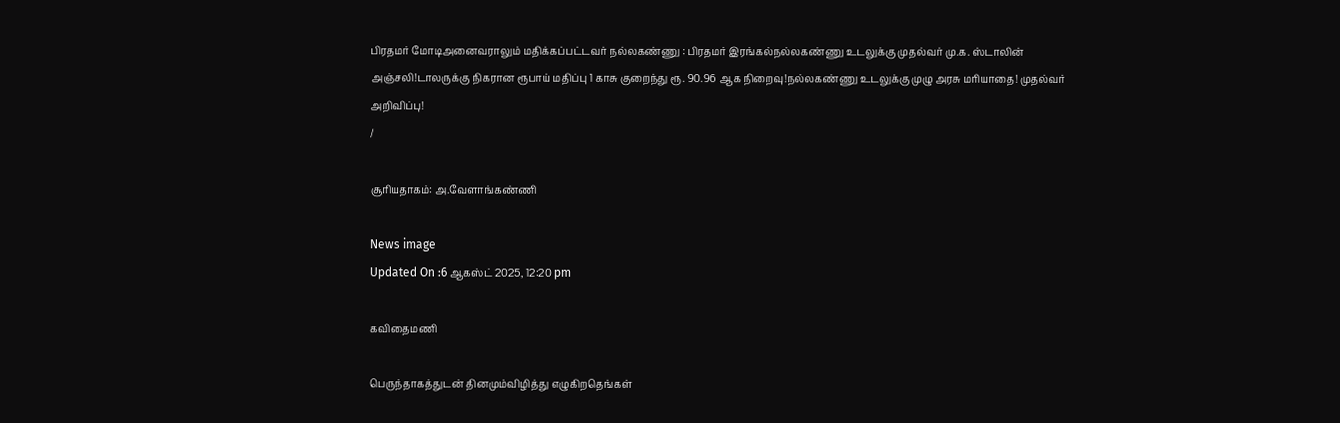பிரதமர் மோடிஅனைவராலும் மதிக்கப்பட்டவர் நல்லகண்ணு : பிரதமர் இரங்கல்நல்லகண்ணு உடலுக்கு முதல்வர் மு.க. ஸ்டாலின் அஞ்சலி!டாலருக்கு நிகரான ரூபாய் மதிப்பு 1 காசு குறைந்து ரூ. 90.96 ஆக நிறைவு!நல்லகண்ணு உடலுக்கு முழு அரசு மரியாதை! முதல்வர் அறிவிப்பு!
/

சூரியதாகம்: அ.வேளாங்கண்ணி

News image
Updated On :6 ஆகஸ்ட் 2025, 12:20 pm

கவிதைமணி

பெருந்தாகத்துடன் தினமும்விழித்து எழுகிறதெங்கள்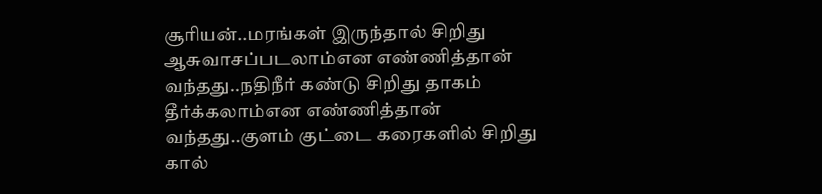சூரியன்..மரங்கள் இருந்தால் சிறிது ஆசுவாசப்படலாம்என எண்ணித்தான் வந்தது..நதிநீர் கண்டு சிறிது தாகம் தீர்க்கலாம்என எண்ணித்தான் வந்தது..குளம் குட்டை கரைகளில் சிறிது கால்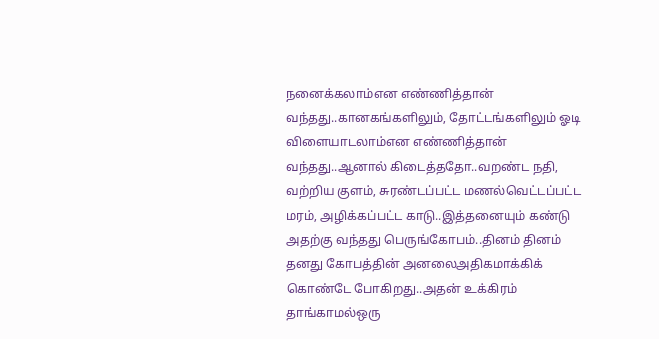நனைக்கலாம்என எண்ணித்தான் வந்தது..கானகங்களிலும், தோட்டங்களிலும் ஓடி விளையாடலாம்என எண்ணித்தான் வந்தது..ஆனால் கிடைத்ததோ..வறண்ட நதி, வற்றிய குளம், சுரண்டப்பட்ட மணல்வெட்டப்பட்ட மரம், அழிக்கப்பட்ட காடு..இத்தனையும் கண்டு அதற்கு வந்தது பெருங்கோபம்..தினம் தினம் தனது கோபத்தின் அனலைஅதிகமாக்கிக் கொண்டே போகிறது..அதன் உக்கிரம் தாங்காமல்ஒரு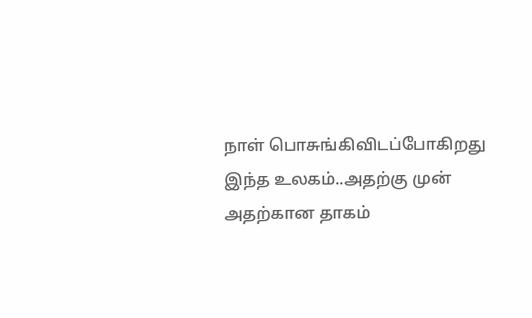நாள் பொசுங்கிவிடப்போகிறது இந்த உலகம்..அதற்கு முன் அதற்கான தாகம்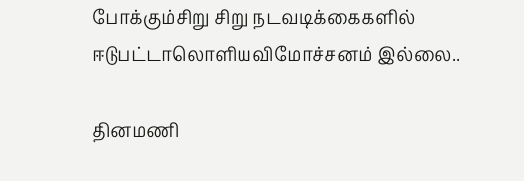போக்கும்சிறு சிறு நடவடிக்கைகளில் ஈடுபட்டாலொளிய‌விமோச்சனம் இல்லை..

தினமணி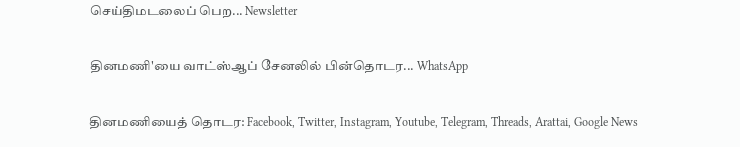செய்திமடலைப் பெற... Newsletter

தினமணி'யை வாட்ஸ்ஆப் சேனலில் பின்தொடர... WhatsApp

தினமணியைத் தொடர: Facebook, Twitter, Instagram, Youtube, Telegram, Threads, Arattai, Google News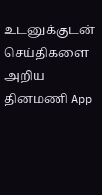உடனுக்குடன் செய்திகளை அறிய தினமணி App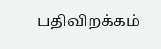பதிவிறக்கம்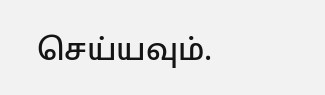செய்யவும்.